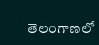తెలంగాణలో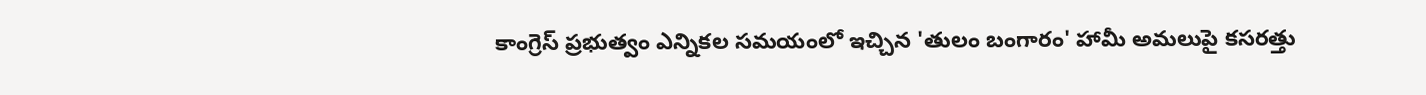కాంగ్రెస్ ప్రభుత్వం ఎన్నికల సమయంలో ఇచ్చిన 'తులం బంగారం' హామీ అమలుపై కసరత్తు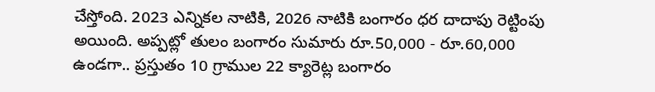చేస్తోంది. 2023 ఎన్నికల నాటికి, 2026 నాటికి బంగారం ధర దాదాపు రెట్టింపు అయింది. అప్పట్లో తులం బంగారం సుమారు రూ.50,000 - రూ.60,000 ఉండగా.. ప్రస్తుతం 10 గ్రాముల 22 క్యారెట్ల బంగారం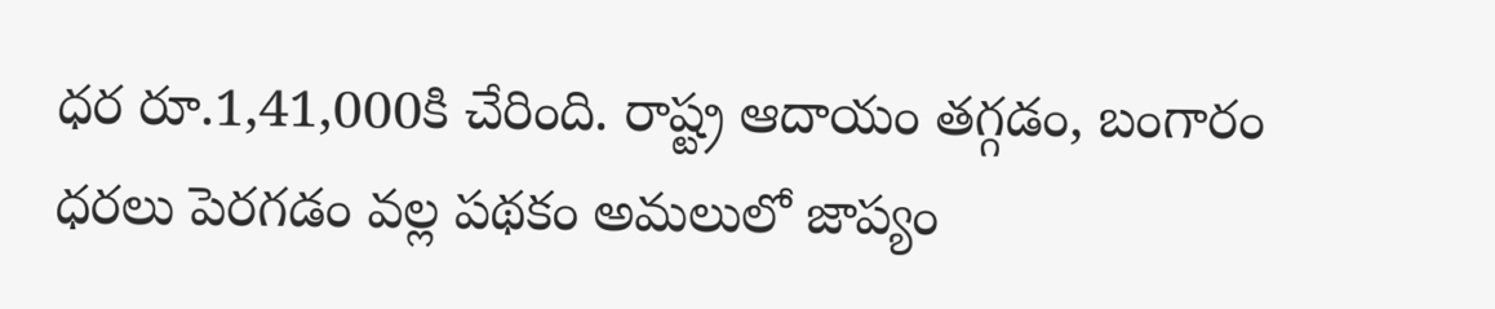ధర రూ.1,41,000కి చేరింది. రాష్ట్ర ఆదాయం తగ్గడం, బంగారం ధరలు పెరగడం వల్ల పథకం అమలులో జాప్యం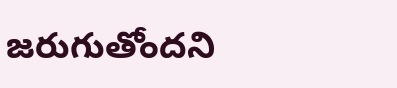జరుగుతోందని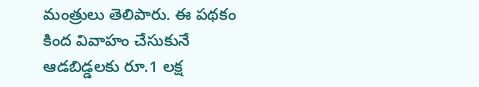మంత్రులు తెలిపారు. ఈ పథకం కింద వివాహం చేసుకునే ఆడబిడ్డలకు రూ.1 లక్ష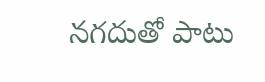నగదుతో పాటు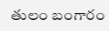తులం బంగారం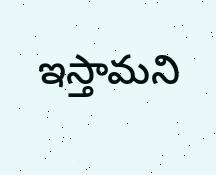ఇస్తామని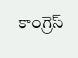కాంగ్రెస్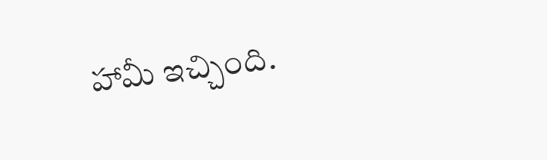హామీ ఇచ్చింది.